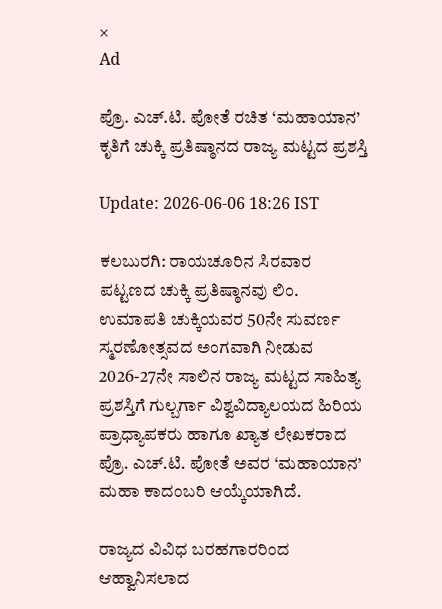×
Ad

ಪ್ರೊ. ಎಚ್.ಟಿ. ಪೋತೆ ರಚಿತ ‘ಮಹಾಯಾನ’ ಕೃತಿಗೆ ಚುಕ್ಕಿ ಪ್ರತಿಷ್ಠಾನದ ರಾಜ್ಯ ಮಟ್ಟದ ಪ್ರಶಸ್ತಿ

Update: 2026-06-06 18:26 IST

ಕಲಬುರಗಿ: ರಾಯಚೂರಿನ ಸಿರವಾರ ಪಟ್ಟಣದ ಚುಕ್ಕಿ ಪ್ರತಿಷ್ಠಾನವು ಲಿಂ. ಉಮಾಪತಿ ಚುಕ್ಕಿಯವರ 50ನೇ ಸುವರ್ಣ ಸ್ಮರಣೋತ್ಸವದ ಅಂಗವಾಗಿ ನೀಡುವ 2026-27ನೇ ಸಾಲಿನ ರಾಜ್ಯ ಮಟ್ಟದ ಸಾಹಿತ್ಯ ಪ್ರಶಸ್ತಿಗೆ ಗುಲ್ಬರ್ಗಾ ವಿಶ್ವವಿದ್ಯಾಲಯದ ಹಿರಿಯ ಪ್ರಾಧ್ಯಾಪಕರು ಹಾಗೂ ಖ್ಯಾತ ಲೇಖಕರಾದ ಪ್ರೊ. ಎಚ್.ಟಿ. ಪೋತೆ ಅವರ ‘ಮಹಾಯಾನ’ ಮಹಾ ಕಾದಂಬರಿ ಆಯ್ಕೆಯಾಗಿದೆ.

ರಾಜ್ಯದ ವಿವಿಧ ಬರಹಗಾರರಿಂದ ಆಹ್ವಾನಿಸಲಾದ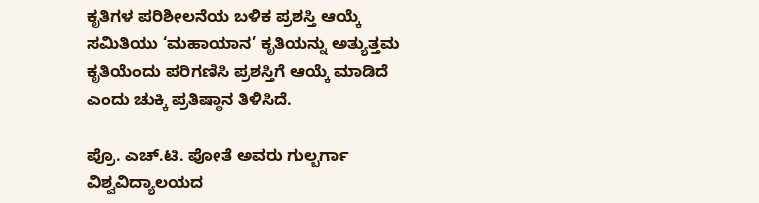ಕೃತಿಗಳ ಪರಿಶೀಲನೆಯ ಬಳಿಕ ಪ್ರಶಸ್ತಿ ಆಯ್ಕೆ ಸಮಿತಿಯು ‘ಮಹಾಯಾನ’ ಕೃತಿಯನ್ನು ಅತ್ಯುತ್ತಮ ಕೃತಿಯೆಂದು ಪರಿಗಣಿಸಿ ಪ್ರಶಸ್ತಿಗೆ ಆಯ್ಕೆ ಮಾಡಿದೆ ಎಂದು ಚುಕ್ಕಿ ಪ್ರತಿಷ್ಠಾನ ತಿಳಿಸಿದೆ.

ಪ್ರೊ. ಎಚ್.ಟಿ. ಪೋತೆ ಅವರು ಗುಲ್ಬರ್ಗಾ ವಿಶ್ವವಿದ್ಯಾಲಯದ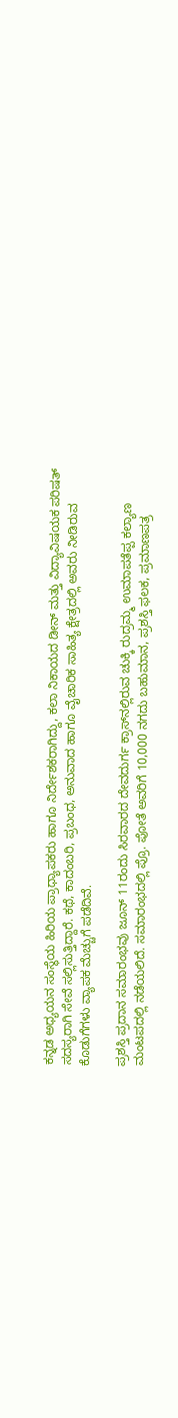ಕನ್ನಡ ಅಧ್ಯಯನ ಸಂಸ್ಥೆಯ ಹಿರಿಯ ಪ್ರಾಧ್ಯಾಪಕರು ಹಾಗೂ ನಿರ್ದೇಶಕರಾಗಿದ್ದು, ಕಲಾ ನಿಕಾಯದ ಡೀನ್‌ ಮತ್ತು ವಿದ್ಯಾವಿಷಯಕ ಪರಿಷತ್ ಸದಸ್ಯರಾಗಿ ಸೇವೆ ಸಲ್ಲಿಸುತ್ತಿದ್ದಾರೆ. ಕಥೆ, ಕಾದಂಬರಿ, ಪ್ರಬಂಧ, ಅನುವಾದ ಹಾಗೂ ವೈಚಾರಿಕ ಸಾಹಿತ್ಯ ಕ್ಷೇತ್ರದಲ್ಲಿ ಅವರು ನೀಡಿರುವ ಕೊಡುಗೆಗಳು ವ್ಯಾಪಕ ಮೆಚ್ಚುಗೆ ಪಡೆದಿವೆ.

ಪ್ರಶಸ್ತಿ ಪ್ರದಾನ ಸಮಾರಂಭವು ಜೂನ್ 11ರಂದು ಸಿರವಾರದ ದೇವದುರ್ಗ ಕ್ರಾಸ್‌ನಲ್ಲಿರುವ ಚುಕ್ಕಿ ರುದ್ರಮ್ಮ ಉಮಾಪತೆಪ್ಪ ಕಲ್ಯಾಣ ಮಂಟಪದಲ್ಲಿ ನಡೆಯಲಿದೆ. ಸಮಾರಂಭದಲ್ಲಿ ಪ್ರೊ. ಪೋತೆ ಅವರಿಗೆ 10,000 ನಗದು ಬಹುಮಾನ, ಪ್ರಶಸ್ತಿ ಫಲಕ, ಪ್ರಮಾಣಪತ್ರ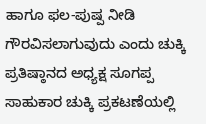ಹಾಗೂ ಫಲ-ಪುಷ್ಪ ನೀಡಿ ಗೌರವಿಸಲಾಗುವುದು ಎಂದು ಚುಕ್ಕಿ ಪ್ರತಿಷ್ಠಾನದ ಅಧ್ಯಕ್ಷ ಸೂಗಪ್ಪ ಸಾಹುಕಾರ ಚುಕ್ಕಿ ಪ್ರಕಟಣೆಯಲ್ಲಿ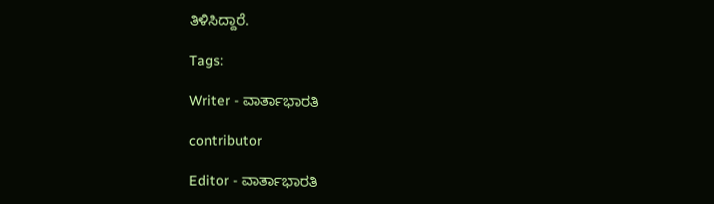ತಿಳಿಸಿದ್ದಾರೆ.

Tags:

Writer - ವಾರ್ತಾಭಾರತಿ

contributor

Editor - ವಾರ್ತಾಭಾರತಿ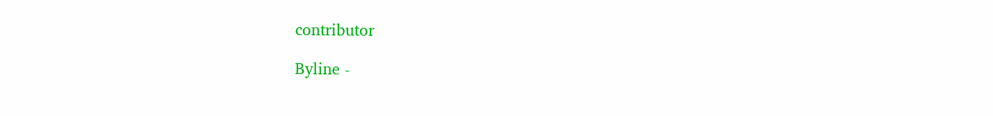contributor

Byline -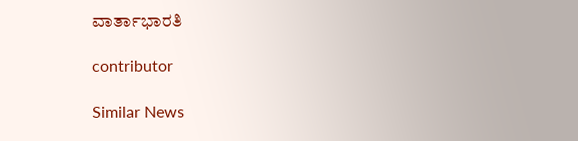ವಾರ್ತಾಭಾರತಿ

contributor

Similar News